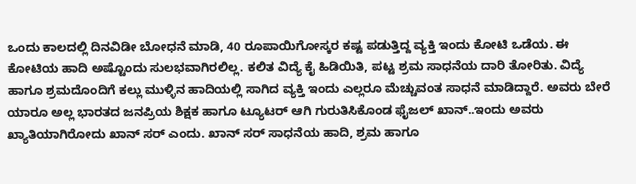ಒಂದು ಕಾಲದಲ್ಲಿ ದಿನವಿಡೀ ಬೋಧನೆ ಮಾಡಿ, 40 ರೂಪಾಯಿಗೋಸ್ಕರ ಕಷ್ಟ ಪಡುತ್ತಿದ್ದ ವ್ಯಕ್ತಿ ಇಂದು ಕೋಟಿ ಒಡೆಯ. ಈ ಕೋಟಿಯ ಹಾದಿ ಅಷ್ಟೊಂದು ಸುಲಭವಾಗಿರಲಿಲ್ಲ. ಕಲಿತ ವಿದ್ಯೆ ಕೈ ಹಿಡಿಯಿತಿ, ಪಟ್ಟ ಶ್ರಮ ಸಾಧನೆಯ ದಾರಿ ತೋರಿತು. ವಿದ್ಯೆ ಹಾಗೂ ಶ್ರಮದೊಂದಿಗೆ ಕಲ್ಲು ಮುಳ್ಳಿನ ಹಾದಿಯಲ್ಲಿ ಸಾಗಿದ ವ್ಯಕ್ತಿ ಇಂದು ಎಲ್ಲರೂ ಮೆಚ್ಚುವಂತ ಸಾಧನೆ ಮಾಡಿದ್ದಾರೆ. ಅವರು ಬೇರೆ ಯಾರೂ ಅಲ್ಲ ಭಾರತದ ಜನಪ್ರಿಯ ಶಿಕ್ಷಕ ಹಾಗೂ ಟ್ಯೂಟರ್ ಆಗಿ ಗುರುತಿಸಿಕೊಂಡ ಫೈಜಲ್ ಖಾನ್..ಇಂದು ಅವರು ಖ್ಯಾತಿಯಾಗಿರೋದು ಖಾನ್ ಸರ್ ಎಂದು. ಖಾನ್ ಸರ್ ಸಾಧನೆಯ ಹಾದಿ, ಶ್ರಮ ಹಾಗೂ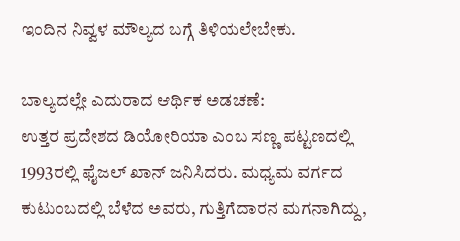ಇಂದಿನ ನಿವ್ವಳ ಮೌಲ್ಯದ ಬಗ್ಗೆ ತಿಳಿಯಲೇಬೇಕು.

ಬಾಲ್ಯದಲ್ಲೇ ಎದುರಾದ ಆರ್ಥಿಕ ಅಡಚಣೆ:
ಉತ್ತರ ಪ್ರದೇಶದ ಡಿಯೋರಿಯಾ ಎಂಬ ಸಣ್ಣ ಪಟ್ಟಣದಲ್ಲಿ 1993ರಲ್ಲಿ ಫೈಜಲ್ ಖಾನ್ ಜನಿಸಿದರು. ಮಧ್ಯಮ ವರ್ಗದ ಕುಟುಂಬದಲ್ಲಿ ಬೆಳೆದ ಅವರು, ಗುತ್ತಿಗೆದಾರನ ಮಗನಾಗಿದ್ದು,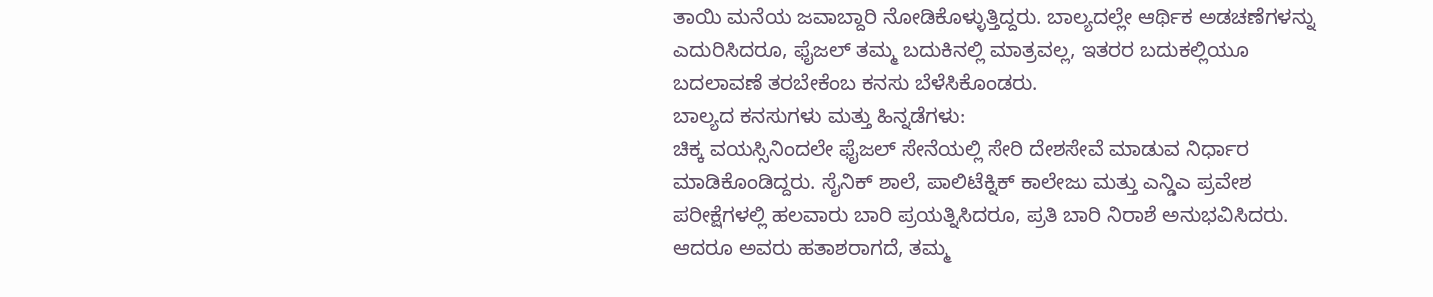ತಾಯಿ ಮನೆಯ ಜವಾಬ್ದಾರಿ ನೋಡಿಕೊಳ್ಳುತ್ತಿದ್ದರು. ಬಾಲ್ಯದಲ್ಲೇ ಆರ್ಥಿಕ ಅಡಚಣೆಗಳನ್ನು ಎದುರಿಸಿದರೂ, ಫೈಜಲ್ ತಮ್ಮ ಬದುಕಿನಲ್ಲಿ ಮಾತ್ರವಲ್ಲ, ಇತರರ ಬದುಕಲ್ಲಿಯೂ ಬದಲಾವಣೆ ತರಬೇಕೆಂಬ ಕನಸು ಬೆಳೆಸಿಕೊಂಡರು.
ಬಾಲ್ಯದ ಕನಸುಗಳು ಮತ್ತು ಹಿನ್ನಡೆಗಳು:
ಚಿಕ್ಕ ವಯಸ್ಸಿನಿಂದಲೇ ಫೈಜಲ್ ಸೇನೆಯಲ್ಲಿ ಸೇರಿ ದೇಶಸೇವೆ ಮಾಡುವ ನಿರ್ಧಾರ ಮಾಡಿಕೊಂಡಿದ್ದರು. ಸೈನಿಕ್ ಶಾಲೆ, ಪಾಲಿಟೆಕ್ನಿಕ್ ಕಾಲೇಜು ಮತ್ತು ಎನ್ಡಿಎ ಪ್ರವೇಶ ಪರೀಕ್ಷೆಗಳಲ್ಲಿ ಹಲವಾರು ಬಾರಿ ಪ್ರಯತ್ನಿಸಿದರೂ, ಪ್ರತಿ ಬಾರಿ ನಿರಾಶೆ ಅನುಭವಿಸಿದರು. ಆದರೂ ಅವರು ಹತಾಶರಾಗದೆ, ತಮ್ಮ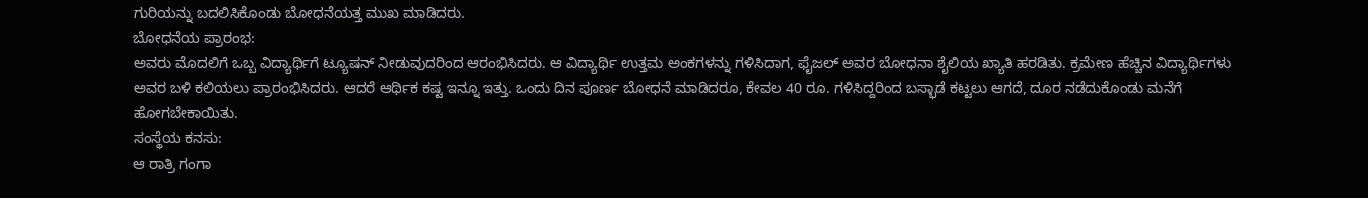ಗುರಿಯನ್ನು ಬದಲಿಸಿಕೊಂಡು ಬೋಧನೆಯತ್ತ ಮುಖ ಮಾಡಿದರು.
ಬೋಧನೆಯ ಪ್ರಾರಂಭ:
ಅವರು ಮೊದಲಿಗೆ ಒಬ್ಬ ವಿದ್ಯಾರ್ಥಿಗೆ ಟ್ಯೂಷನ್ ನೀಡುವುದರಿಂದ ಆರಂಭಿಸಿದರು. ಆ ವಿದ್ಯಾರ್ಥಿ ಉತ್ತಮ ಅಂಕಗಳನ್ನು ಗಳಿಸಿದಾಗ, ಫೈಜಲ್ ಅವರ ಬೋಧನಾ ಶೈಲಿಯ ಖ್ಯಾತಿ ಹರಡಿತು. ಕ್ರಮೇಣ ಹೆಚ್ಚಿನ ವಿದ್ಯಾರ್ಥಿಗಳು ಅವರ ಬಳಿ ಕಲಿಯಲು ಪ್ರಾರಂಭಿಸಿದರು. ಆದರೆ ಆರ್ಥಿಕ ಕಷ್ಟ ಇನ್ನೂ ಇತ್ತು. ಒಂದು ದಿನ ಪೂರ್ಣ ಬೋಧನೆ ಮಾಡಿದರೂ, ಕೇವಲ 40 ರೂ. ಗಳಿಸಿದ್ದರಿಂದ ಬಸ್ಭಾಡೆ ಕಟ್ಟಲು ಆಗದೆ, ದೂರ ನಡೆದುಕೊಂಡು ಮನೆಗೆ ಹೋಗಬೇಕಾಯಿತು.
ಸಂಸ್ಥೆಯ ಕನಸು:
ಆ ರಾತ್ರಿ ಗಂಗಾ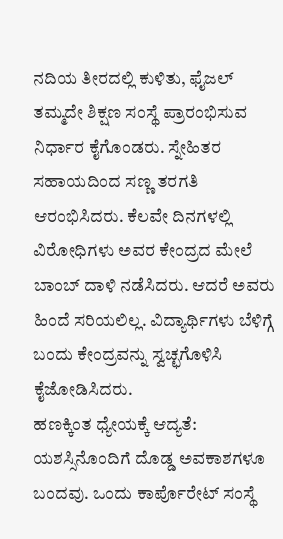ನದಿಯ ತೀರದಲ್ಲಿ ಕುಳಿತು, ಫೈಜಲ್ ತಮ್ಮದೇ ಶಿಕ್ಷಣ ಸಂಸ್ಥೆ ಪ್ರಾರಂಭಿಸುವ ನಿರ್ಧಾರ ಕೈಗೊಂಡರು. ಸ್ನೇಹಿತರ ಸಹಾಯದಿಂದ ಸಣ್ಣ ತರಗತಿ ಆರಂಭಿಸಿದರು. ಕೆಲವೇ ದಿನಗಳಲ್ಲಿ ವಿರೋಧಿಗಳು ಅವರ ಕೇಂದ್ರದ ಮೇಲೆ ಬಾಂಬ್ ದಾಳಿ ನಡೆಸಿದರು. ಆದರೆ ಅವರು ಹಿಂದೆ ಸರಿಯಲಿಲ್ಲ. ವಿದ್ಯಾರ್ಥಿಗಳು ಬೆಳಿಗ್ಗೆ ಬಂದು ಕೇಂದ್ರವನ್ನು ಸ್ವಚ್ಛಗೊಳಿಸಿ ಕೈಜೋಡಿಸಿದರು.
ಹಣಕ್ಕಿಂತ ಧ್ಯೇಯಕ್ಕೆ ಆದ್ಯತೆ:
ಯಶಸ್ಸಿನೊಂದಿಗೆ ದೊಡ್ಡ ಅವಕಾಶಗಳೂ ಬಂದವು. ಒಂದು ಕಾರ್ಪೊರೇಟ್ ಸಂಸ್ಥೆ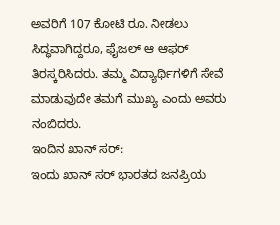ಅವರಿಗೆ 107 ಕೋಟಿ ರೂ. ನೀಡಲು ಸಿದ್ಧವಾಗಿದ್ದರೂ, ಫೈಜಲ್ ಆ ಆಫರ್ ತಿರಸ್ಕರಿಸಿದರು. ತಮ್ಮ ವಿದ್ಯಾರ್ಥಿಗಳಿಗೆ ಸೇವೆ ಮಾಡುವುದೇ ತಮಗೆ ಮುಖ್ಯ ಎಂದು ಅವರು ನಂಬಿದರು.
ಇಂದಿನ ಖಾನ್ ಸರ್:
ಇಂದು ಖಾನ್ ಸರ್ ಭಾರತದ ಜನಪ್ರಿಯ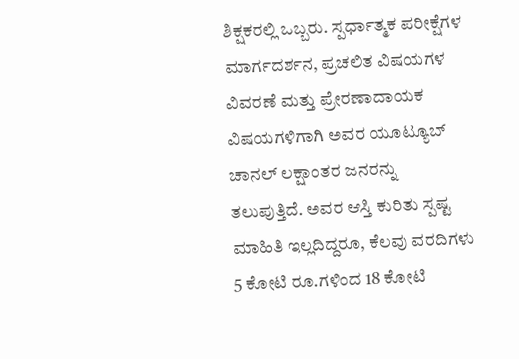ಶಿಕ್ಷಕರಲ್ಲಿ ಒಬ್ಬರು. ಸ್ಪರ್ಧಾತ್ಮಕ ಪರೀಕ್ಷೆಗಳ ಮಾರ್ಗದರ್ಶನ, ಪ್ರಚಲಿತ ವಿಷಯಗಳ ವಿವರಣೆ ಮತ್ತು ಪ್ರೇರಣಾದಾಯಕ ವಿಷಯಗಳಿಗಾಗಿ ಅವರ ಯೂಟ್ಯೂಬ್ ಚಾನಲ್ ಲಕ್ಷಾಂತರ ಜನರನ್ನು ತಲುಪುತ್ತಿದೆ. ಅವರ ಆಸ್ತಿ ಕುರಿತು ಸ್ಪಷ್ಟ ಮಾಹಿತಿ ಇಲ್ಲದಿದ್ದರೂ, ಕೆಲವು ವರದಿಗಳು 5 ಕೋಟಿ ರೂ.ಗಳಿಂದ 18 ಕೋಟಿ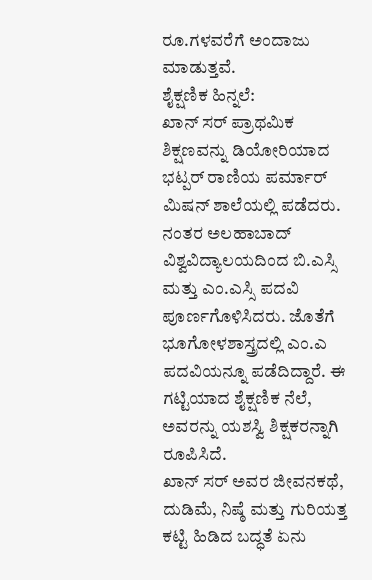ರೂ.ಗಳವರೆಗೆ ಅಂದಾಜು ಮಾಡುತ್ತವೆ.
ಶೈಕ್ಷಣಿಕ ಹಿನ್ನಲೆ:
ಖಾನ್ ಸರ್ ಪ್ರಾಥಮಿಕ ಶಿಕ್ಷಣವನ್ನು ಡಿಯೋರಿಯಾದ ಭಟ್ಪರ್ ರಾಣಿಯ ಪರ್ಮಾರ್ ಮಿಷನ್ ಶಾಲೆಯಲ್ಲಿ ಪಡೆದರು. ನಂತರ ಅಲಹಾಬಾದ್ ವಿಶ್ವವಿದ್ಯಾಲಯದಿಂದ ಬಿ.ಎಸ್ಸಿ ಮತ್ತು ಎಂ.ಎಸ್ಸಿ ಪದವಿ ಪೂರ್ಣಗೊಳಿಸಿದರು. ಜೊತೆಗೆ ಭೂಗೋಳಶಾಸ್ತ್ರದಲ್ಲಿ ಎಂ.ಎ ಪದವಿಯನ್ನೂ ಪಡೆದಿದ್ದಾರೆ. ಈ ಗಟ್ಟಿಯಾದ ಶೈಕ್ಷಣಿಕ ನೆಲೆ, ಅವರನ್ನು ಯಶಸ್ವಿ ಶಿಕ್ಷಕರನ್ನಾಗಿ ರೂಪಿಸಿದೆ.
ಖಾನ್ ಸರ್ ಅವರ ಜೀವನಕಥೆ, ದುಡಿಮೆ, ನಿಷ್ಠೆ ಮತ್ತು ಗುರಿಯತ್ತ ಕಟ್ಟಿ ಹಿಡಿದ ಬದ್ಧತೆ ಏನು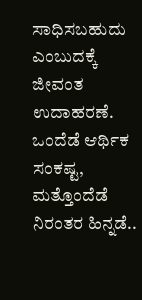ಸಾಧಿಸಬಹುದು ಎಂಬುದಕ್ಕೆ ಜೀವಂತ ಉದಾಹರಣೆ. ಒಂದೆಡೆ ಆರ್ಥಿಕ ಸಂಕಷ್ಟ, ಮತ್ತೊಂದೆಡೆ ನಿರಂತರ ಹಿನ್ನಡೆ..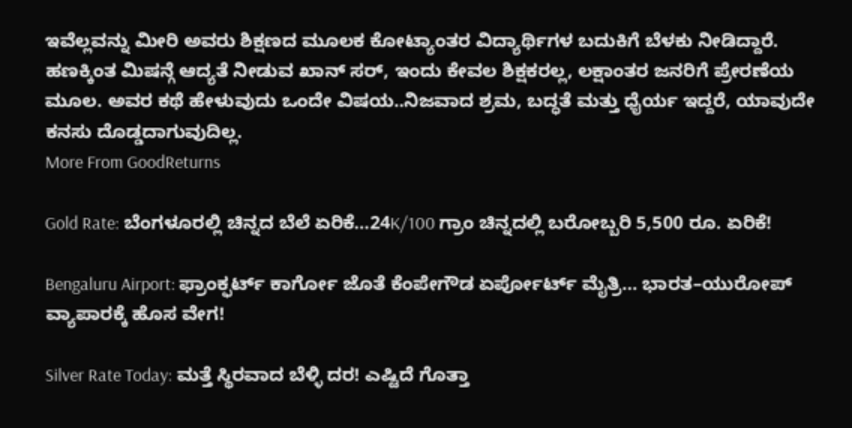ಇವೆಲ್ಲವನ್ನು ಮೀರಿ ಅವರು ಶಿಕ್ಷಣದ ಮೂಲಕ ಕೋಟ್ಯಾಂತರ ವಿದ್ಯಾರ್ಥಿಗಳ ಬದುಕಿಗೆ ಬೆಳಕು ನೀಡಿದ್ದಾರೆ. ಹಣಕ್ಕಿಂತ ಮಿಷನ್ಗೆ ಆದ್ಯತೆ ನೀಡುವ ಖಾನ್ ಸರ್, ಇಂದು ಕೇವಲ ಶಿಕ್ಷಕರಲ್ಲ, ಲಕ್ಷಾಂತರ ಜನರಿಗೆ ಪ್ರೇರಣೆಯ ಮೂಲ. ಅವರ ಕಥೆ ಹೇಳುವುದು ಒಂದೇ ವಿಷಯ..ನಿಜವಾದ ಶ್ರಮ, ಬದ್ಧತೆ ಮತ್ತು ಧೈರ್ಯ ಇದ್ದರೆ, ಯಾವುದೇ ಕನಸು ದೊಡ್ಡದಾಗುವುದಿಲ್ಲ.
More From GoodReturns

Gold Rate: ಬೆಂಗಳೂರಲ್ಲಿ ಚಿನ್ನದ ಬೆಲೆ ಏರಿಕೆ…24K/100 ಗ್ರಾಂ ಚಿನ್ನದಲ್ಲಿ ಬರೋಬ್ಬರಿ 5,500 ರೂ. ಏರಿಕೆ!

Bengaluru Airport: ಫ್ರಾಂಕ್ಫರ್ಟ್ ಕಾರ್ಗೋ ಜೊತೆ ಕೆಂಪೇಗೌಡ ಏರ್ಪೋರ್ಟ್ ಮೈತ್ರಿ… ಭಾರತ–ಯುರೋಪ್ ವ್ಯಾಪಾರಕ್ಕೆ ಹೊಸ ವೇಗ!

Silver Rate Today: ಮತ್ತೆ ಸ್ಥಿರವಾದ ಬೆಳ್ಳಿ ದರ! ಎಷ್ಟಿದೆ ಗೊತ್ತಾ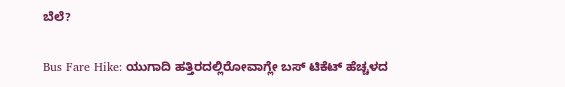ಬೆಲೆ?

Bus Fare Hike: ಯುಗಾದಿ ಹತ್ತಿರದಲ್ಲಿರೋವಾಗ್ಲೇ ಬಸ್ ಟಿಕೆಟ್ ಹೆಚ್ಚಳದ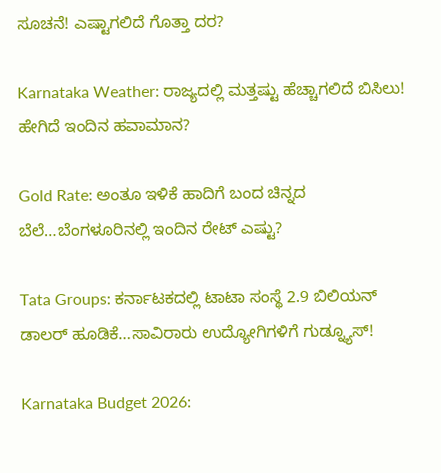ಸೂಚನೆ! ಎಷ್ಟಾಗಲಿದೆ ಗೊತ್ತಾ ದರ?

Karnataka Weather: ರಾಜ್ಯದಲ್ಲಿ ಮತ್ತಷ್ಟು ಹೆಚ್ಚಾಗಲಿದೆ ಬಿಸಿಲು! ಹೇಗಿದೆ ಇಂದಿನ ಹವಾಮಾನ?

Gold Rate: ಅಂತೂ ಇಳಿಕೆ ಹಾದಿಗೆ ಬಂದ ಚಿನ್ನದ ಬೆಲೆ…ಬೆಂಗಳೂರಿನಲ್ಲಿ ಇಂದಿನ ರೇಟ್ ಎಷ್ಟು?

Tata Groups: ಕರ್ನಾಟಕದಲ್ಲಿ ಟಾಟಾ ಸಂಸ್ಥೆ 2.9 ಬಿಲಿಯನ್ ಡಾಲರ್ ಹೂಡಿಕೆ…ಸಾವಿರಾರು ಉದ್ಯೋಗಿಗಳಿಗೆ ಗುಡ್ನ್ಯೂಸ್!

Karnataka Budget 2026: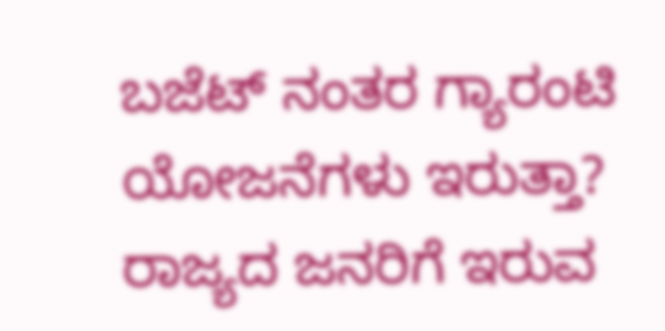ಬಜೆಟ್ ನಂತರ ಗ್ಯಾರಂಟಿ ಯೋಜನೆಗಳು ಇರುತ್ತಾ? ರಾಜ್ಯದ ಜನರಿಗೆ ಇರುವ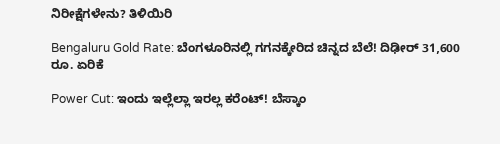ನಿರೀಕ್ಷೆಗಳೇನು? ತಿಳಿಯಿರಿ

Bengaluru Gold Rate: ಬೆಂಗಳೂರಿನಲ್ಲಿ ಗಗನಕ್ಕೇರಿದ ಚಿನ್ನದ ಬೆಲೆ! ದಿಢೀರ್ 31,600 ರೂ. ಏರಿಕೆ

Power Cut: ಇಂದು ಇಲ್ಲೆಲ್ಲಾ ಇರಲ್ಲ ಕರೆಂಟ್! ಬೆಸ್ಕಾಂ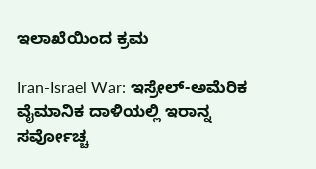ಇಲಾಖೆಯಿಂದ ಕ್ರಮ

Iran-Israel War: ಇಸ್ರೇಲ್-ಅಮೆರಿಕ ವೈಮಾನಿಕ ದಾಳಿಯಲ್ಲಿ ಇರಾನ್ನ ಸರ್ವೋಚ್ಚ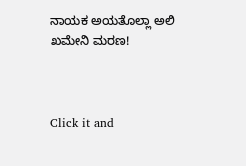ನಾಯಕ ಅಯತೊಲ್ಲಾ ಅಲಿ ಖಮೇನಿ ಮರಣ!



Click it and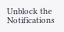Unblock the Notifications